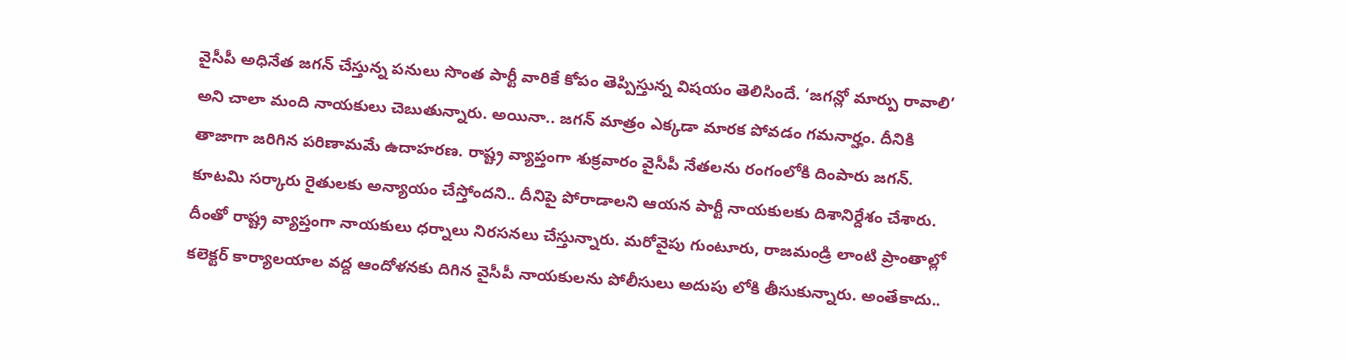వైసీపీ అధినేత జగన్ చేస్తున్న పనులు సొంత పార్టీ వారికే కోపం తెప్పిస్తున్న విషయం తెలిసిందే. ‘జగన్లో మార్పు రావాలి’ అని చాలా మంది నాయకులు చెబుతున్నారు. అయినా.. జగన్ మాత్రం ఎక్కడా మారక పోవడం గమనార్హం. దీనికి తాజాగా జరిగిన పరిణామమే ఉదాహరణ. రాష్ట్ర వ్యాప్తంగా శుక్రవారం వైసీపీ నేతలను రంగంలోకి దింపారు జగన్. కూటమి సర్కారు రైతులకు అన్యాయం చేస్తోందని.. దీనిపై పోరాడాలని ఆయన పార్టీ నాయకులకు దిశానిర్దేశం చేశారు.
దీంతో రాష్ట్ర వ్యాప్తంగా నాయకులు ధర్నాలు నిరసనలు చేస్తున్నారు. మరోవైపు గుంటూరు, రాజమండ్రి లాంటి ప్రాంతాల్లో కలెక్టర్ కార్యాలయాల వద్ద ఆందోళనకు దిగిన వైసీపీ నాయకులను పోలీసులు అదుపు లోకి తీసుకున్నారు. అంతేకాదు..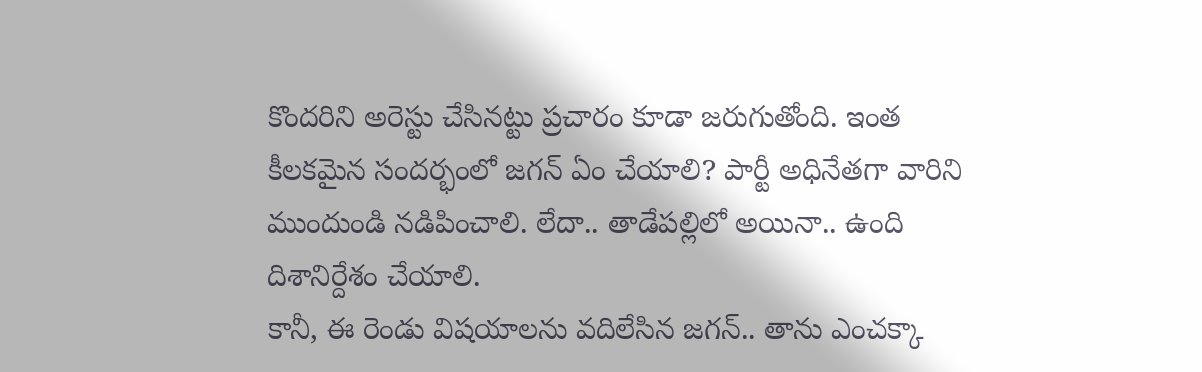కొందరిని అరెస్టు చేసినట్టు ప్రచారం కూడా జరుగుతోంది. ఇంత కీలకమైన సందర్భంలో జగన్ ఏం చేయాలి? పార్టీ అధినేతగా వారిని ముందుండి నడిపించాలి. లేదా.. తాడేపల్లిలో అయినా.. ఉంది దిశానిర్దేశం చేయాలి.
కానీ, ఈ రెండు విషయాలను వదిలేసిన జగన్.. తాను ఎంచక్కా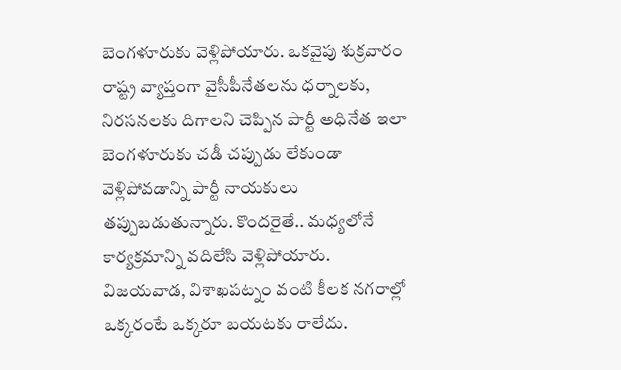బెంగళూరుకు వెళ్లిపోయారు. ఒకవైపు శుక్రవారం రాష్ట్ర వ్యాప్తంగా వైసీపీనేతలను ధర్నాలకు, నిరసనలకు దిగాలని చెప్పిన పార్టీ అధినేత ఇలా బెంగళూరుకు చడీ చప్పుడు లేకుండా వెళ్లిపోవడాన్ని పార్టీ నాయకులు తప్పుబడుతున్నారు. కొందరైతే.. మధ్యలోనే కార్యక్రమాన్ని వదిలేసి వెళ్లిపోయారు.
విజయవాడ, విశాఖపట్నం వంటి కీలక నగరాల్లో ఒక్కరంటే ఒక్కరూ బయటకు రాలేదు.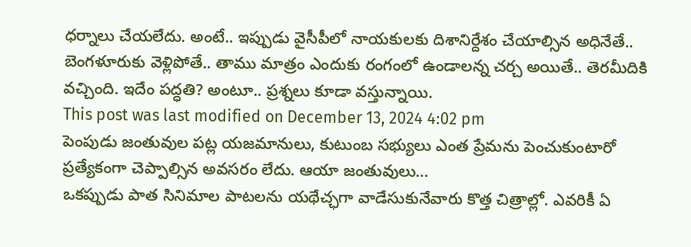ధర్నాలు చేయలేదు. అంటే.. ఇప్పుడు వైసీపీలో నాయకులకు దిశానిర్దేశం చేయాల్సిన అధినేతే.. బెంగళూరుకు వెళ్లిపోతే.. తాము మాత్రం ఎందుకు రంగంలో ఉండాలన్న చర్చ అయితే.. తెరమీదికి వచ్చింది. ఇదేం పద్ధతి? అంటూ.. ప్రశ్నలు కూడా వస్తున్నాయి.
This post was last modified on December 13, 2024 4:02 pm
పెంపుడు జంతువుల పట్ల యజమానులు, కుటుంబ సభ్యులు ఎంత ప్రేమను పెంచుకుంటారో ప్రత్యేకంగా చెప్పాల్సిన అవసరం లేదు. ఆయా జంతువులు…
ఒకప్పుడు పాత సినిమాల పాటలను యథేచ్ఛగా వాడేసుకునేవారు కొత్త చిత్రాల్లో. ఎవరికీ ఏ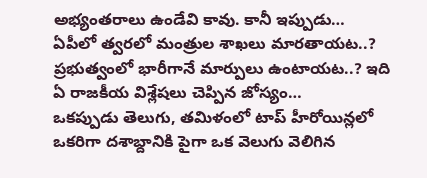అభ్యంతరాలు ఉండేవి కావు. కానీ ఇప్పుడు…
ఏపీలో త్వరలో మంత్రుల శాఖలు మారతాయట..? ప్రభుత్వంలో భారీగానే మార్పులు ఉంటాయట..? ఇది ఏ రాజకీయ విశ్లేషలు చెప్పిన జోస్యం…
ఒకప్పుడు తెలుగు, తమిళంలో టాప్ హీరోయిన్లలో ఒకరిగా దశాబ్దానికి పైగా ఒక వెలుగు వెలిగిన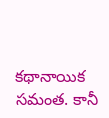కథానాయిక సమంత. కానీ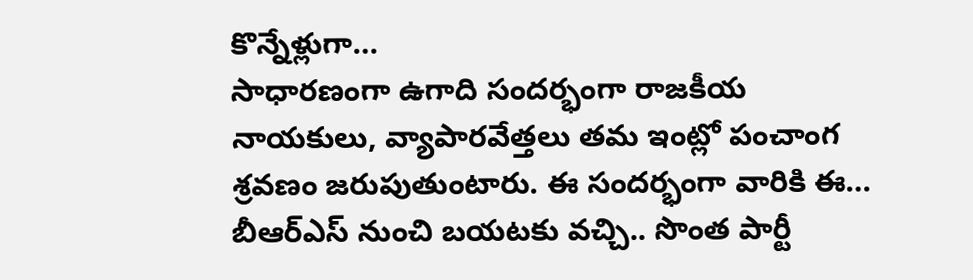కొన్నేళ్లుగా…
సాధారణంగా ఉగాది సందర్భంగా రాజకీయ నాయకులు, వ్యాపారవేత్తలు తమ ఇంట్లో పంచాంగ శ్రవణం జరుపుతుంటారు. ఈ సందర్భంగా వారికి ఈ…
బీఆర్ఎస్ నుంచి బయటకు వచ్చి.. సొంత పార్టీ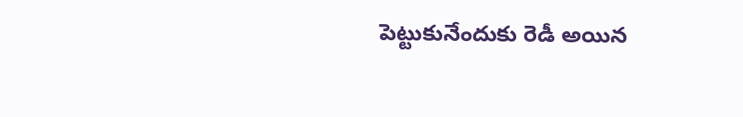పెట్టుకునేందుకు రెడీ అయిన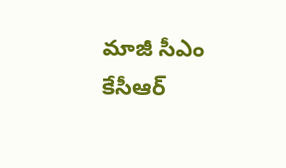మాజీ సీఎం కేసీఆర్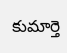కుమార్తె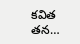కవిత తన…